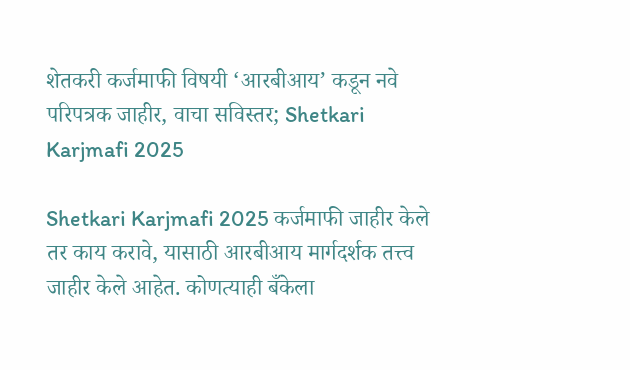शेतकरी कर्जमाफी विषयी ‘आरबीआय’ कडून नवे परिपत्रक जाहीर, वाचा सविस्तर; Shetkari Karjmafi 2025

Shetkari Karjmafi 2025 कर्जमाफी जाहीर केले तर काय करावे, यासाठी आरबीआय मार्गदर्शक तत्त्व जाहीर केले आहेत. कोणत्याही बँकेला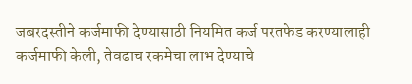जबरदस्तीने कर्जमाफी देण्यासाठी नियमित कर्ज परतफेड करण्यालाही कर्जमाफी केली, तेवढाच रकमेचा लाभ देण्याचे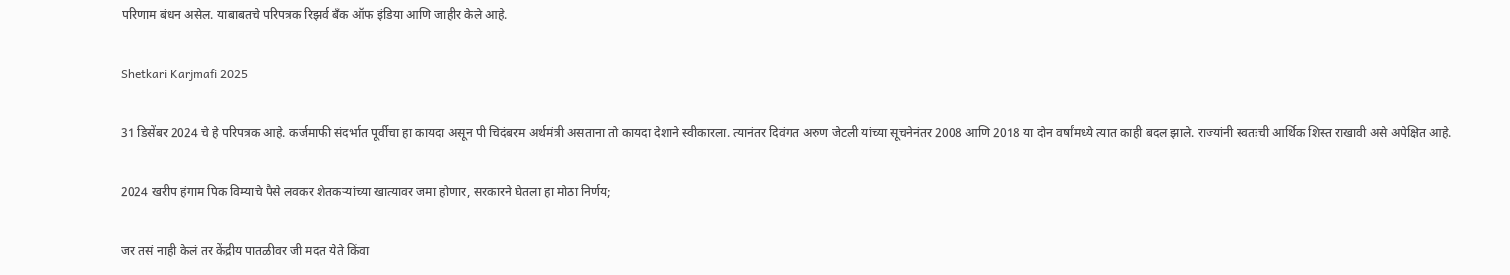परिणाम बंधन असेल. याबाबतचे परिपत्रक रिझर्व बँक ऑफ इंडिया आणि जाहीर केले आहे.

Shetkari Karjmafi 2025

31 डिसेंबर 2024 चे हे परिपत्रक आहे. कर्जमाफी संदर्भात पूर्वीचा हा कायदा असून पी चिदंबरम अर्थमंत्री असताना तो कायदा देशाने स्वीकारला. त्यानंतर दिवंगत अरुण जेटली यांच्या सूचनेनंतर 2008 आणि 2018 या दोन वर्षांमध्ये त्यात काही बदल झाले. राज्यांनी स्वतःची आर्थिक शिस्त राखावी असे अपेक्षित आहे.

2024 खरीप हंगाम पिक विम्याचे पैसे लवकर शेतकऱ्यांच्या खात्यावर जमा होणार, सरकारने घेतला हा मोठा निर्णय;

जर तसं नाही केलं तर केंद्रीय पातळीवर जी मदत येते किंवा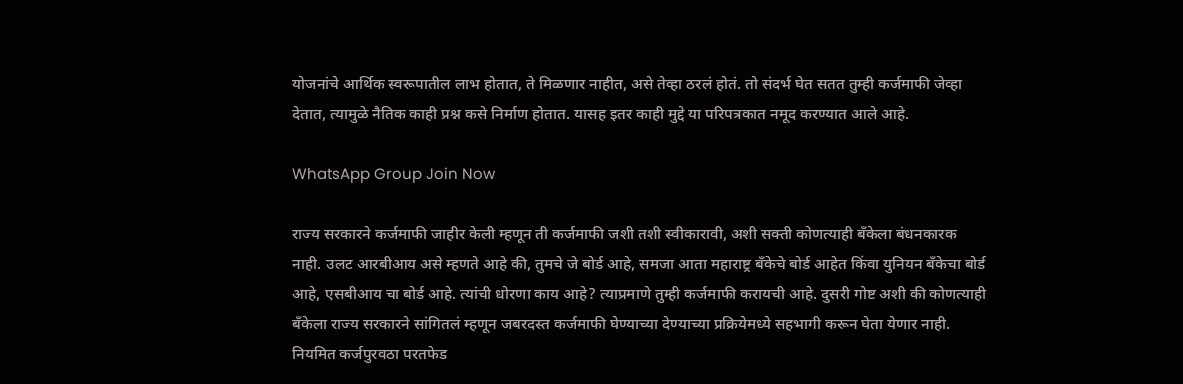योजनांचे आर्थिक स्वरूपातील लाभ होतात, ते मिळणार नाहीत, असे तेव्हा ठरलं होतं. तो संदर्भ घेत सतत तुम्ही कर्जमाफी जेव्हा देतात, त्यामुळे नैतिक काही प्रश्न कसे निर्माण होतात. यासह इतर काही मुद्दे या परिपत्रकात नमूद करण्यात आले आहे.

WhatsApp Group Join Now

राज्य सरकारने कर्जमाफी जाहीर केली म्हणून ती कर्जमाफी जशी तशी स्वीकारावी, अशी सक्ती कोणत्याही बँकेला बंधनकारक नाही. उलट आरबीआय असे म्हणते आहे की, तुमचे जे बोर्ड आहे, समजा आता महाराष्ट्र बँकेचे बोर्ड आहेत किंवा युनियन बँकेचा बोर्ड आहे, एसबीआय चा बोर्ड आहे. त्यांची धोरणा काय आहे? त्याप्रमाणे तुम्ही कर्जमाफी करायची आहे. दुसरी गोष्ट अशी की कोणत्याही बँकेला राज्य सरकारने सांगितलं म्हणून जबरदस्त कर्जमाफी घेण्याच्या देण्याच्या प्रक्रियेमध्ये सहभागी करून घेता येणार नाही. नियमित कर्जपुरवठा परतफेड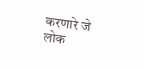करणारे जे लोक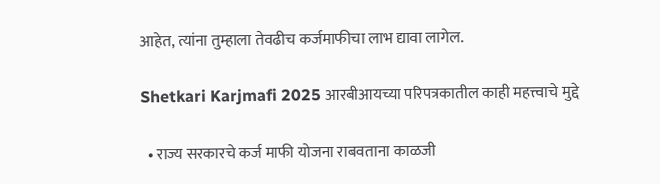आहेत, त्यांना तुम्हाला तेवढीच कर्जमाफीचा लाभ द्यावा लागेल.

Shetkari Karjmafi 2025 आरबीआयच्या परिपत्रकातील काही महत्त्वाचे मुद्दे

  • राज्य सरकारचे कर्ज माफी योजना राबवताना काळजी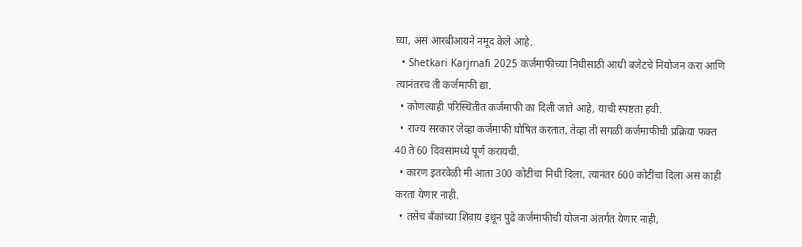घ्या, असं आरबीआयने नमूद केले आहे.
  • Shetkari Karjmafi 2025 कर्जमाफीच्या निधीसाठी आधी बजेटचे नियोजन करा आणि त्यानंतरच ती कर्जमाफी द्या.
  • कोणत्याही परिस्थितीत कर्जमाफी का दिली जाते आहे, याची स्पष्टता हवी.
  • राज्य सरकार जेव्हा कर्जमाफी घोषित करतात, तेव्हा ती सगळी कर्जमाफीची प्रक्रिया फक्त 40 ते 60 दिवसांमध्ये पूर्ण करायची.
  • कारण इतरवेळी मी आता 300 कोटींचा निधी दिला, त्यानंतर 600 कोटींचा दिला असं काही करता येणार नाही.
  • तसेच बँकांच्या शिवाय इथून पुढे कर्जमाफीची योजना अंतर्गत येणार नाही,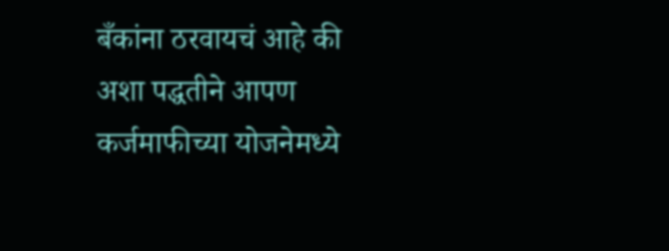बँकांना ठरवायचं आहे की अशा पद्धतीने आपण कर्जमाफीच्या योजनेमध्ये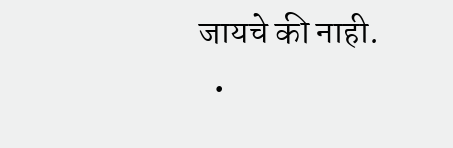जायचे की नाही.
  •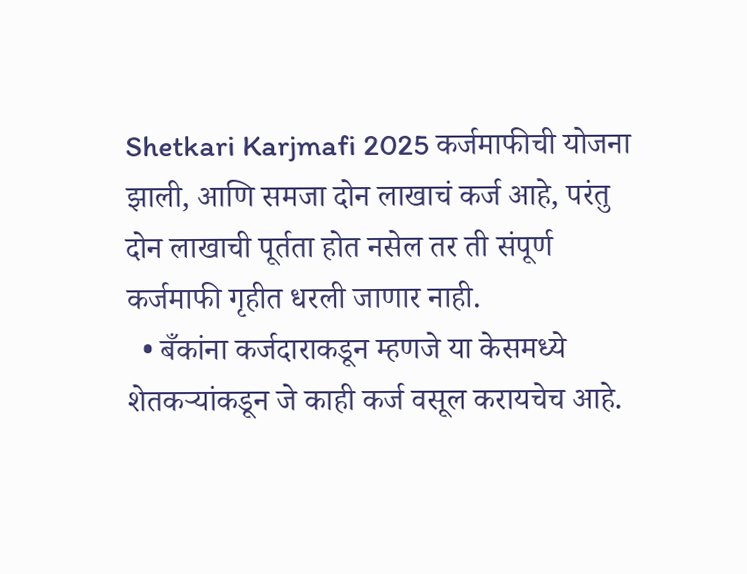Shetkari Karjmafi 2025 कर्जमाफीची योजना झाली, आणि समजा दोन लाखाचं कर्ज आहे, परंतु दोन लाखाची पूर्तता होत नसेल तर ती संपूर्ण कर्जमाफी गृहीत धरली जाणार नाही.
  • बँकांना कर्जदाराकडून म्हणजे या केसमध्ये शेतकऱ्यांकडून जे काही कर्ज वसूल करायचेच आहे.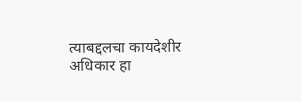त्याबद्दलचा कायदेशीर अधिकार हा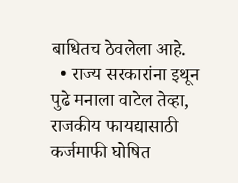बाधितच ठेवलेला आहे.
  • राज्य सरकारांना इथून पुढे मनाला वाटेल तेव्हा, राजकीय फायद्यासाठी कर्जमाफी घोषित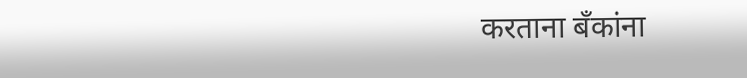करताना बँकांना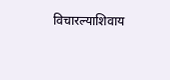विचारल्याशिवाय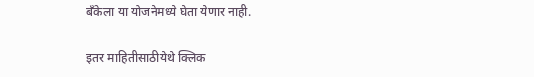बँकेला या योजनेमध्ये घेता येणार नाही.

इतर माहितीसाठीयेथे क्लिक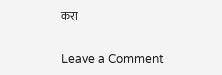करा

Leave a Comment